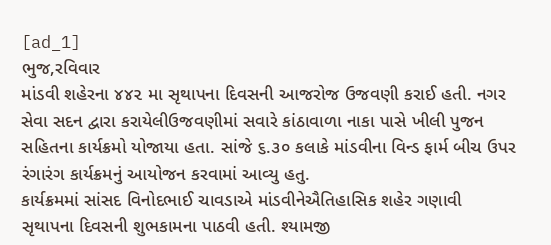[ad_1]
ભુજ,રવિવાર
માંડવી શહેરના ૪૪૨ મા સૃથાપના દિવસની આજરોજ ઉજવણી કરાઈ હતી. નગર સેવા સદન દ્વારા કરાયેલીઉજવણીમાં સવારે કાંઠાવાળા નાકા પાસે ખીલી પુજન સહિતના કાર્યક્રમો યોજાયા હતા. સાંજે ૬.૩૦ કલાકે માંડવીના વિન્ડ ફાર્મ બીચ ઉપર રંગારંગ કાર્યક્રમનું આયોજન કરવામાં આવ્યુ હતુ.
કાર્યક્રમમાં સાંસદ વિનોદભાઈ ચાવડાએ માંડવીનેઐતિહાસિક શહેર ગણાવી સૃથાપના દિવસની શુભકામના પાઠવી હતી. શ્યામજી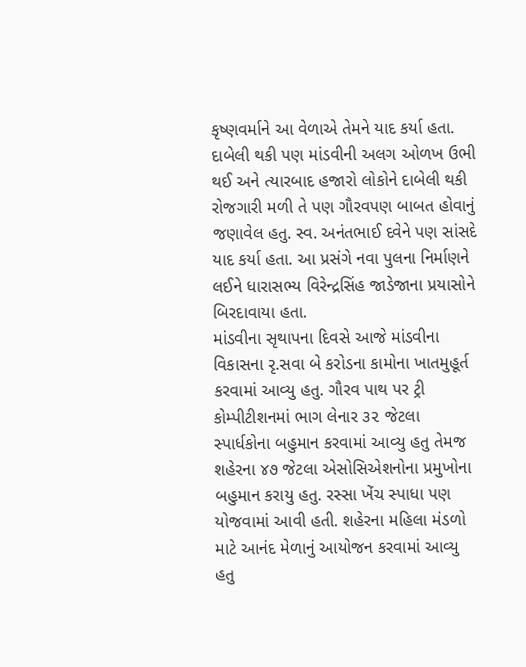કૃષ્ણવર્માને આ વેળાએ તેમને યાદ કર્યા હતા. દાબેલી થકી પણ માંડવીની અલગ ઓળખ ઉભી થઈ અને ત્યારબાદ હજારો લોકોને દાબેલી થકી રોજગારી મળી તે પણ ગૌરવપણ બાબત હોવાનું જણાવેલ હતુ. સ્વ. અનંતભાઈ દવેને પણ સાંસદે યાદ કર્યા હતા. આ પ્રસંગે નવા પુલના નિર્માણને લઈને ધારાસભ્ય વિરેન્દ્રસિંહ જાડેજાના પ્રયાસોને બિરદાવાયા હતા.
માંડવીના સૃથાપના દિવસે આજે માંડવીના વિકાસના રૃ.સવા બે કરોડના કામોના ખાતમુહૂર્ત કરવામાં આવ્યુ હતુ. ગૌરવ પાથ પર ટ્રી કોમ્પીટીશનમાં ભાગ લેનાર ૩૨ જેટલા સ્પાર્ધકોના બહુમાન કરવામાં આવ્યુ હતુ તેમજ શહેરના ૪૭ જેટલા એસોસિએશનોના પ્રમુખોના બહુમાન કરાયુ હતુ. રસ્સા ખેંચ સ્પાધા પણ યોજવામાં આવી હતી. શહેરના મહિલા મંડળો માટે આનંદ મેળાનું આયોજન કરવામાં આવ્યુ હતુ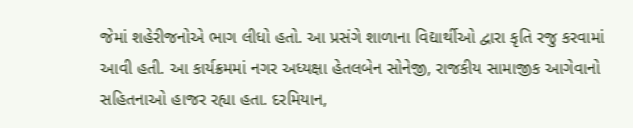જેમાં શહેરીજનોએ ભાગ લીધો હતો. આ પ્રસંગે શાળાના વિદ્યાર્થીઓ દ્વારા કૃતિ રજુ કરવામાં આવી હતી. આ કાર્યક્રમમાં નગર અધ્યક્ષા હેતલબેન સોનેજી, રાજકીય સામાજીક આગેવાનો સહિતનાઓ હાજર રહ્યા હતા. દરમિયાન,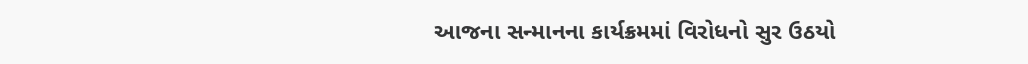આજના સન્માનના કાર્યક્રમમાં વિરોધનો સુર ઉઠયો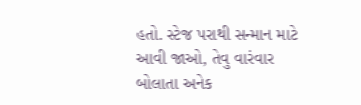હતો. સ્ટેજ પરાથી સન્માન માટે આવી જાઓ, તેવુ વારંવાર બોલાતા અનેક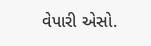વેપારી એસો.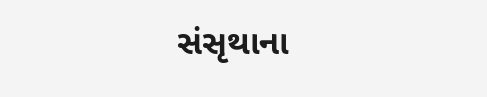સંસૃથાના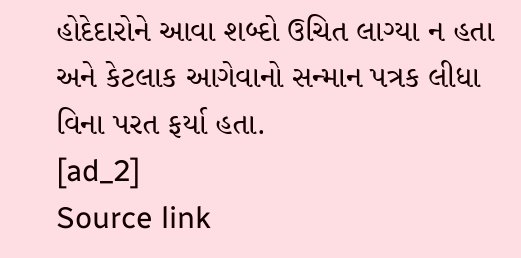હોદેદારોને આવા શબ્દો ઉચિત લાગ્યા ન હતા અને કેટલાક આગેવાનો સન્માન પત્રક લીધા વિના પરત ફર્યા હતા.
[ad_2]
Source link